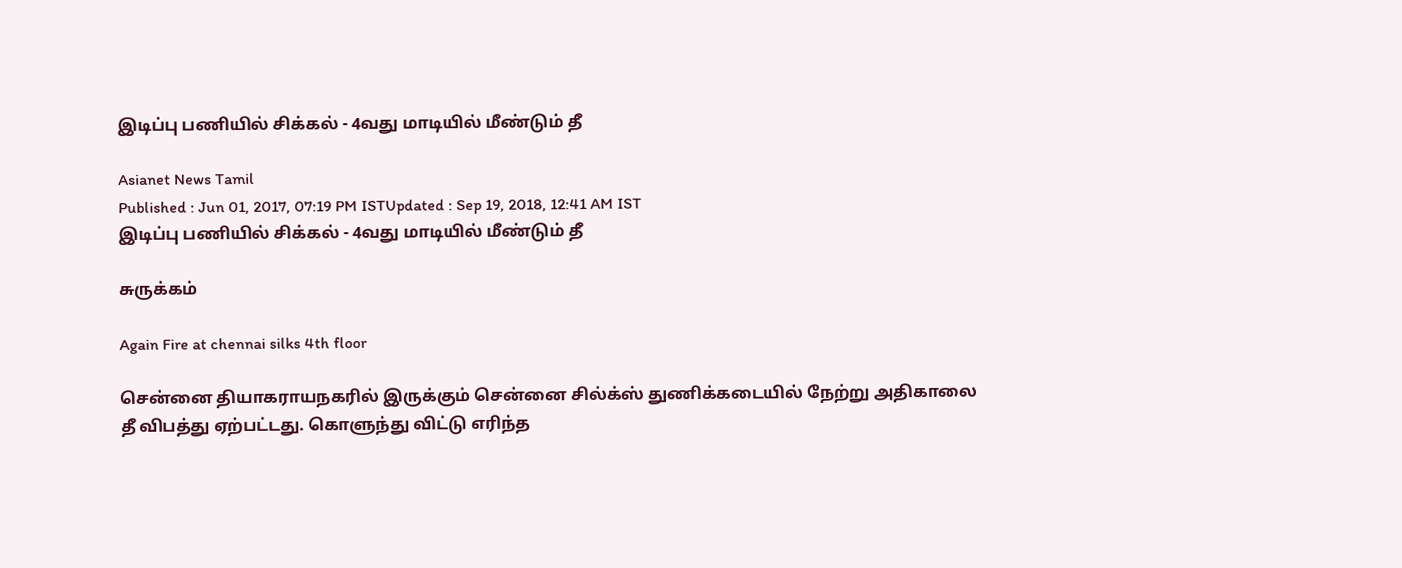இடிப்பு பணியில் சிக்கல் - 4வது மாடியில் மீண்டும் தீ

Asianet News Tamil
Published : Jun 01, 2017, 07:19 PM ISTUpdated : Sep 19, 2018, 12:41 AM IST
இடிப்பு பணியில் சிக்கல் - 4வது மாடியில் மீண்டும் தீ

சுருக்கம்

Again Fire at chennai silks 4th floor

சென்னை தியாகராயநகரில் இருக்கும் சென்னை சில்க்ஸ் துணிக்கடையில் நேற்று அதிகாலை தீ விபத்து ஏற்பட்டது. கொளுந்து விட்டு எரிந்த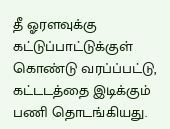தீ ஓரளவுக்கு கட்டுப்பாட்டுக்குள் கொண்டு வரப்ப்பட்டு, கட்டடத்தை இடிக்கும் பணி தொடங்கியது.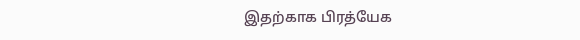இதற்காக பிரத்யேக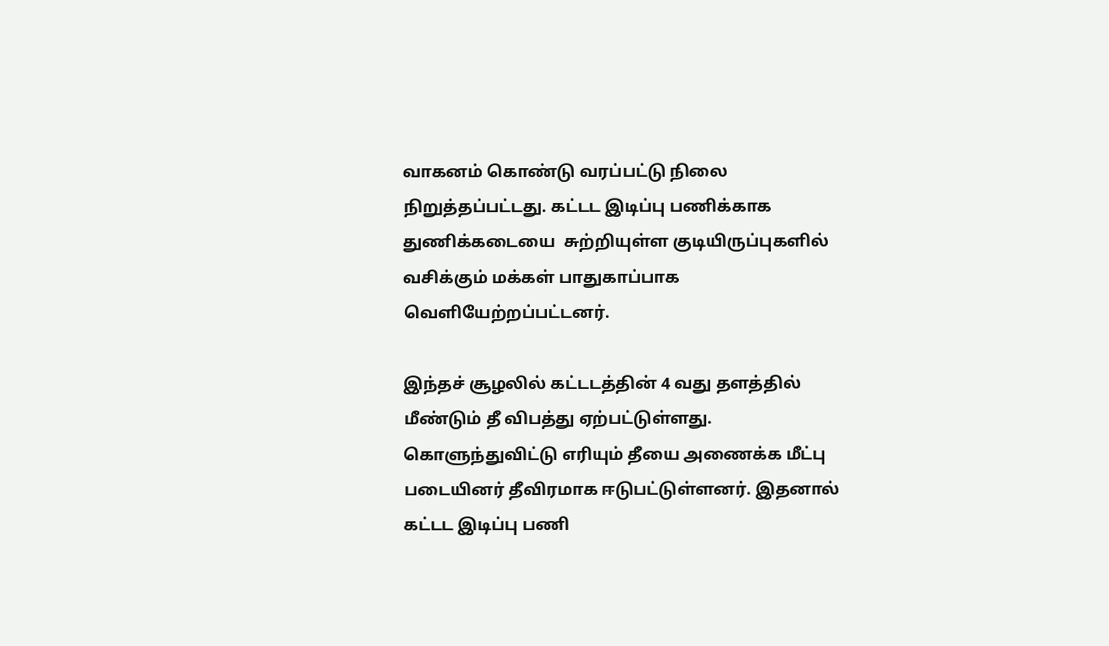வாகனம் கொண்டு வரப்பட்டு நிலை நிறுத்தப்பட்டது. கட்டட இடிப்பு பணிக்காக துணிக்கடையை  சுற்றியுள்ள குடியிருப்புகளில் வசிக்கும் மக்கள் பாதுகாப்பாக வெளியேற்றப்பட்டனர்.

இந்தச் சூழலில் கட்டடத்தின் 4 வது தளத்தில் மீண்டும் தீ விபத்து ஏற்பட்டுள்ளது. கொளுந்துவிட்டு எரியும் தீயை அணைக்க மீட்பு படையினர் தீவிரமாக ஈடுபட்டுள்ளனர். இதனால் கட்டட இடிப்பு பணி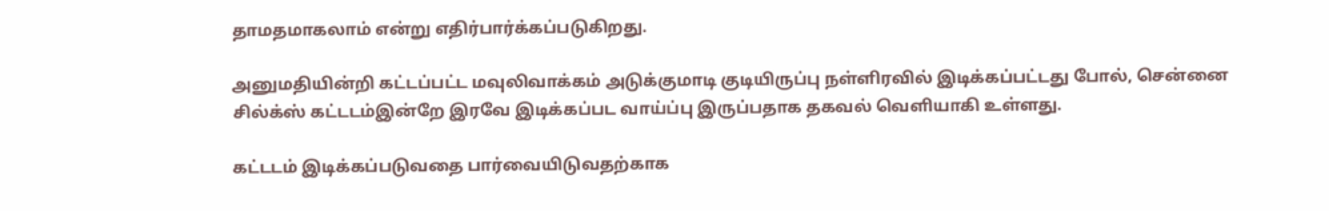தாமதமாகலாம் என்று எதிர்பார்க்கப்படுகிறது.

அனுமதியின்றி கட்டப்பட்ட மவுலிவாக்கம் அடுக்குமாடி குடியிருப்பு நள்ளிரவில் இடிக்கப்பட்டது போல், சென்னை சில்க்ஸ் கட்டடம்இன்றே இரவே இடிக்கப்பட வாய்ப்பு இருப்பதாக தகவல் வெளியாகி உள்ளது.

கட்டடம் இடிக்கப்படுவதை பார்வையிடுவதற்காக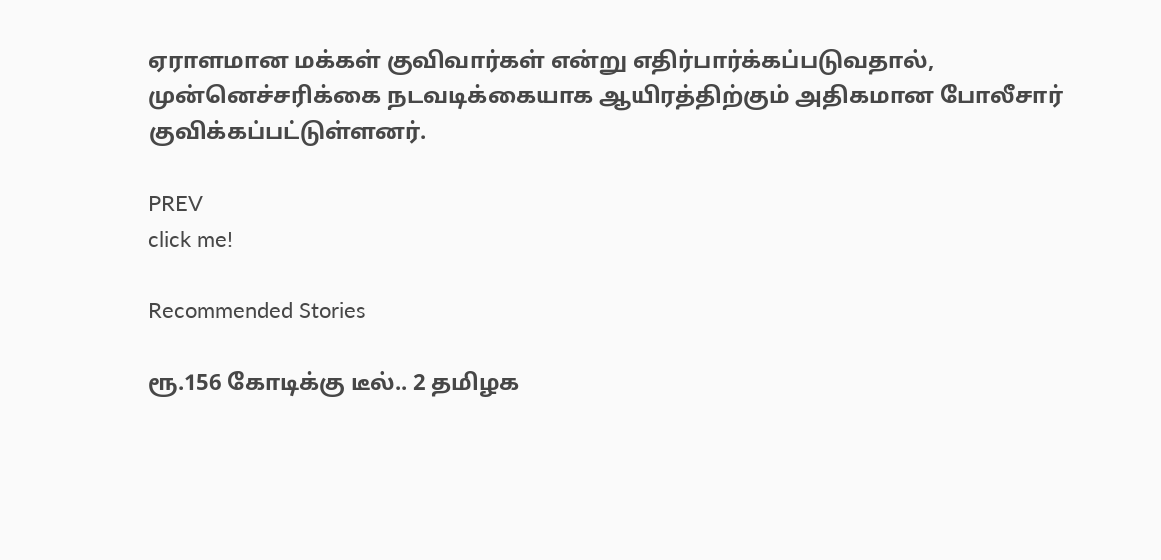ஏராளமான மக்கள் குவிவார்கள் என்று எதிர்பார்க்கப்படுவதால், முன்னெச்சரிக்கை நடவடிக்கையாக ஆயிரத்திற்கும் அதிகமான போலீசார் குவிக்கப்பட்டுள்ளனர்.

PREV
click me!

Recommended Stories

ரூ.156 கோடிக்கு டீல்.. 2 தமிழக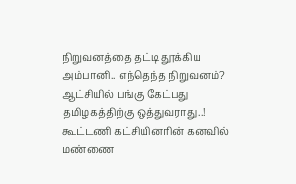நிறுவனத்தை தட்டி தூக்கிய அம்பானி.. எந்தெந்த நிறுவனம்?
ஆட்சியில் பங்கு கேட்பது தமிழகத்திற்கு ஒத்துவராது..! கூட்டணி கட்சியினரின் கனவில் மண்ணை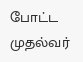போட்ட முதல்வர்